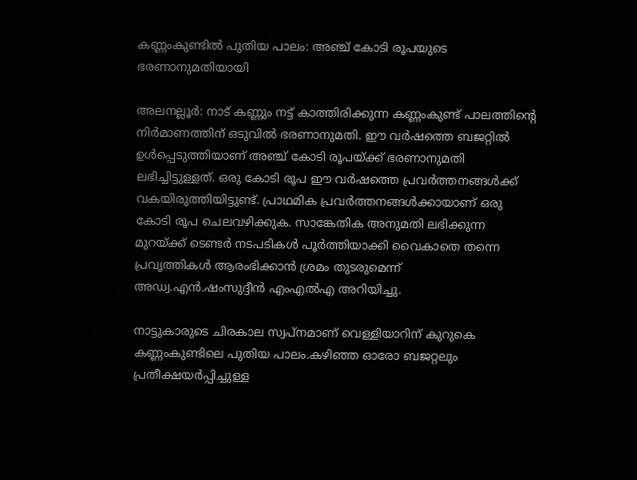കണ്ണംകുണ്ടില്‍ പുതിയ പാലം: അഞ്ച് കോടി രൂപയുടെ ഭരണാനുമതിയായി

അലനല്ലൂര്‍: നാട് കണ്ണും നട്ട് കാത്തിരിക്കുന്ന കണ്ണംകുണ്ട് പാലത്തിന്റെ നിര്‍മാണത്തിന് ഒടുവില്‍ ഭരണാനുമതി. ഈ വര്‍ഷത്തെ ബജറ്റില്‍ ഉള്‍പ്പെടുത്തിയാണ് അഞ്ച് കോടി രൂപയ്ക്ക് ഭരണാനുമതി ലഭിച്ചിട്ടുള്ളത്. ഒരു കോടി രൂപ ഈ വര്‍ഷത്തെ പ്രവര്‍ത്തനങ്ങള്‍ക്ക് വകയിരുത്തിയിട്ടുണ്ട്. പ്രാഥമിക പ്രവര്‍ത്തനങ്ങള്‍ക്കായാണ് ഒരു കോടി രൂപ ചെലവഴിക്കുക. സാങ്കേതിക അനുമതി ലഭിക്കുന്ന മുറയ്ക്ക് ടെണ്ടര്‍ നടപടികള്‍ പൂര്‍ത്തിയാക്കി വൈകാതെ തന്നെ പ്രവൃത്തികള്‍ ആരംഭിക്കാന്‍ ശ്രമം തുടരുമെന്ന് അഡ്വ.എന്‍.ഷംസുദ്ദീന്‍ എംഎല്‍എ അറിയിച്ചു.

നാട്ടുകാരുടെ ചിരകാല സ്വപ്‌നമാണ് വെള്ളിയാറിന് കുറുകെ കണ്ണംകുണ്ടിലെ പുതിയ പാലം.കഴിഞ്ഞ ഓരോ ബജറ്റലും പ്രതീക്ഷയര്‍പ്പിച്ചുള്ള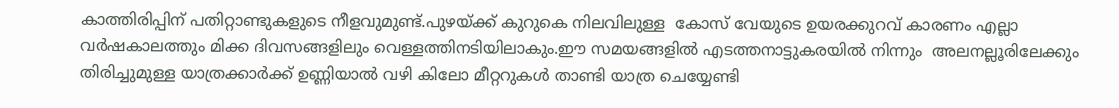കാത്തിരിപ്പിന് പതിറ്റാണ്ടുകളുടെ നീളവുമുണ്ട്.പുഴയ്ക്ക് കുറുകെ നിലവിലുള്ള  കോസ് വേയുടെ ഉയരക്കുറവ് കാരണം എല്ലാ വര്‍ഷകാലത്തും മിക്ക ദിവസങ്ങളിലും വെള്ളത്തിനടിയിലാകും.ഈ സമയങ്ങളില്‍ എടത്തനാട്ടുകരയില്‍ നിന്നും  അലനല്ലൂരിലേക്കും തിരിച്ചുമുള്ള യാത്രക്കാര്‍ക്ക് ഉണ്ണിയാല്‍ വഴി കിലോ മീറ്ററുകള്‍ താണ്ടി യാത്ര ചെയ്യേണ്ടി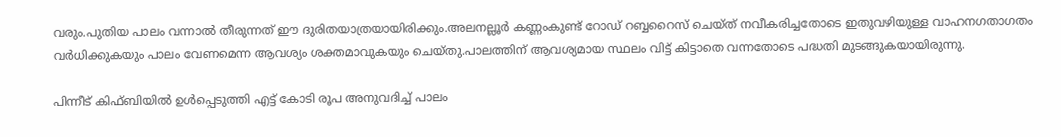വരും.പുതിയ പാലം വന്നാല്‍ തീരുന്നത് ഈ ദുരിതയാത്രയായിരിക്കും.അലനല്ലൂര്‍ കണ്ണംകുണ്ട് റോഡ് റബ്ബറൈസ് ചെയ്ത് നവീകരിച്ചതോടെ ഇതുവഴിയുള്ള വാഹനഗതാഗതം വര്‍ധിക്കുകയും പാലം വേണമെന്ന ആവശ്യം ശക്തമാവുകയും ചെയ്തു.പാലത്തിന് ആവശ്യമായ സ്ഥലം വിട്ട് കിട്ടാതെ വന്നതോടെ പദ്ധതി മുടങ്ങുകയായിരുന്നു.

പിന്നീട് കിഫ്ബിയില്‍ ഉള്‍പ്പെടുത്തി എട്ട് കോടി രൂപ അനുവദിച്ച് പാലം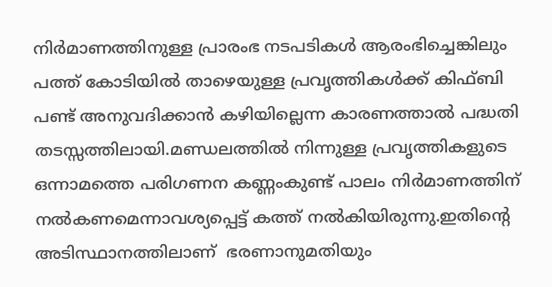നിര്‍മാണത്തിനുള്ള പ്രാരംഭ നടപടികള്‍ ആരംഭിച്ചെങ്കിലും പത്ത് കോടിയില്‍ താഴെയുള്ള പ്രവൃത്തികള്‍ക്ക് കിഫ്ബി പണ്ട് അനുവദിക്കാന്‍ കഴിയില്ലെന്ന കാരണത്താല്‍ പദ്ധതി തടസ്സത്തിലായി.മണ്ഡലത്തില്‍ നിന്നുള്ള പ്രവൃത്തികളുടെ ഒന്നാമത്തെ പരിഗണന കണ്ണംകുണ്ട് പാലം നിര്‍മാണത്തിന് നല്‍കണമെന്നാവശ്യപ്പെട്ട് കത്ത് നല്‍കിയിരുന്നു.ഇതിന്റെ അടിസ്ഥാനത്തിലാണ്  ഭരണാനുമതിയും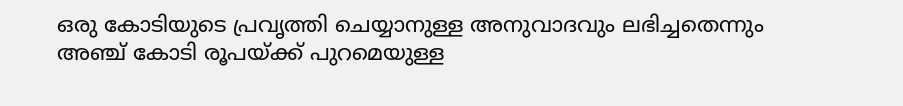ഒരു കോടിയുടെ പ്രവൃത്തി ചെയ്യാനുള്ള അനുവാദവും ലഭിച്ചതെന്നും അഞ്ച് കോടി രൂപയ്ക്ക് പുറമെയുള്ള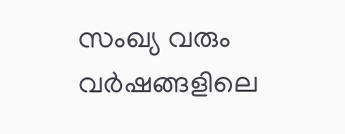സംഖ്യ വരും വര്‍ഷങ്ങളിലെ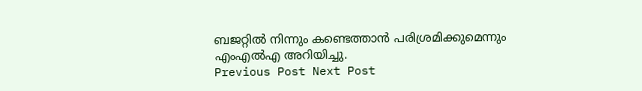ബജറ്റില്‍ നിന്നും കണ്ടെത്താന്‍ പരിശ്രമിക്കുമെന്നും എംഎല്‍എ അറിയിച്ചു.
Previous Post Next Post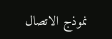نموذج الاتصال